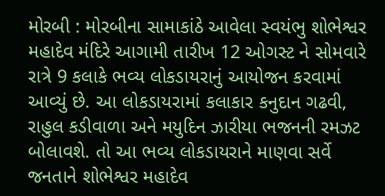મોરબી : મોરબીના સામાકાંઠે આવેલા સ્વયંભુ શોભેશ્વર મહાદેવ મંદિરે આગામી તારીખ 12 ઓગસ્ટ ને સોમવારે રાત્રે 9 કલાકે ભવ્ય લોકડાયરાનું આયોજન કરવામાં આવ્યું છે. આ લોકડાયરામાં કલાકાર કનુદાન ગઢવી, રાહુલ કડીવાળા અને મયુદિન ઝારીયા ભજનની રમઝટ બોલાવશે. તો આ ભવ્ય લોકડાયરાને માણવા સર્વે જનતાને શોભેશ્વર મહાદેવ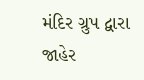મંદિર ગ્રુપ દ્વારા જાહેર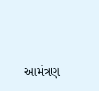આમંત્રણ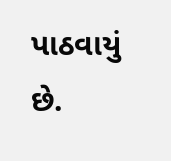પાઠવાયું છે.